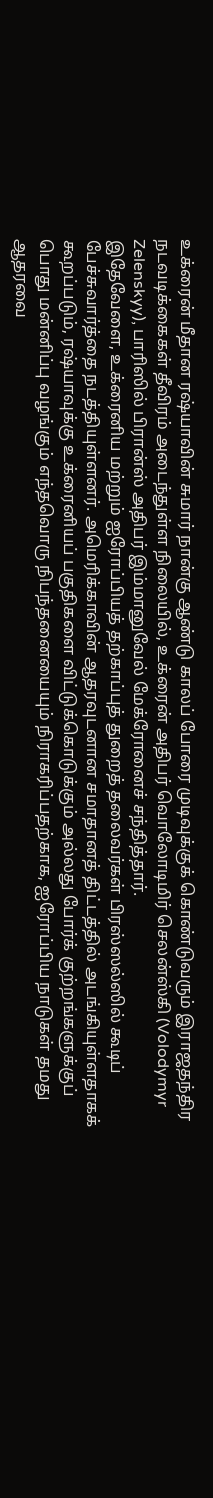உக்ரைன் மீதான ரஷ்யாவின் சுமார் நான்கு ஆண்டு காலப் போரை முடிவுக்குக் கொண்டுவரும் இராஜதந்திர நடவடிக்கைகள் தீவிரம் அடைந்துள்ள நிலையில், உக்ரைன் அதிபர் வொலோடிமிர் செலன்ஸ்கி (Volodymyr Zelenskyy), பாரிஸில் பிரான்ஸ் அதிபர் இம்மானுவேல் மேக்ரோனைச் சந்தித்தார்.
இதேவேளை, உக்ரைனிய மற்றும் ஐரோப்பியத் தற்காப்புத் துறைத் தலைவர்கள் பிரஸ்ஸல்ஸில் கூடிப் பேச்சுவார்த்தை நடத்தியுள்ளனர். அமெரிக்காவின் ஆதரவுடனான சமாதானத் திட்டத்தில் அடங்கியுள்ளதாகக் கூறப்படும், ரஷ்யாவுக்கு உக்ரைனியப் பகுதிகளை விட்டுக்கொடுக்கும் அல்லது போர்க் குற்றங்களுக்குப் பொது மன்னிப்பு வழங்கும் எந்தவொரு நிபந்தனையையும் நிராகரிப்பதற்காக, ஐரோப்பிய நாடுகள் தமது ஆதரவை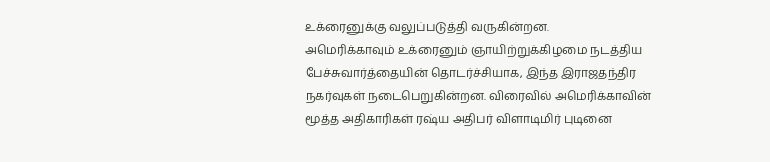உக்ரைனுக்கு வலுப்படுத்தி வருகின்றன.
அமெரிக்காவும் உக்ரைனும் ஞாயிற்றுக்கிழமை நடத்திய பேச்சுவார்த்தையின் தொடர்ச்சியாக, இந்த இராஜதந்திர நகர்வுகள் நடைபெறுகின்றன. விரைவில் அமெரிக்காவின் மூத்த அதிகாரிகள் ரஷ்ய அதிபர் விளாடிமிர் புடினை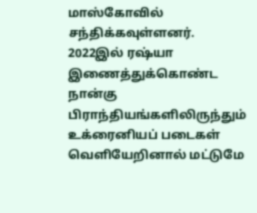மாஸ்கோவில் சந்திக்கவுள்ளனர்.
2022இல் ரஷ்யா இணைத்துக்கொண்ட நான்கு பிராந்தியங்களிலிருந்தும் உக்ரைனியப் படைகள் வெளியேறினால் மட்டுமே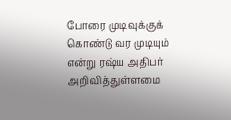போரை முடிவுக்குக் கொண்டு வர முடியும் என்று ரஷ்ய அதிபர் அறிவித்துள்ளமை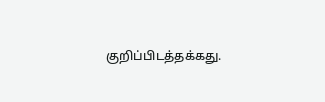குறிப்பிடத்தக்கது.